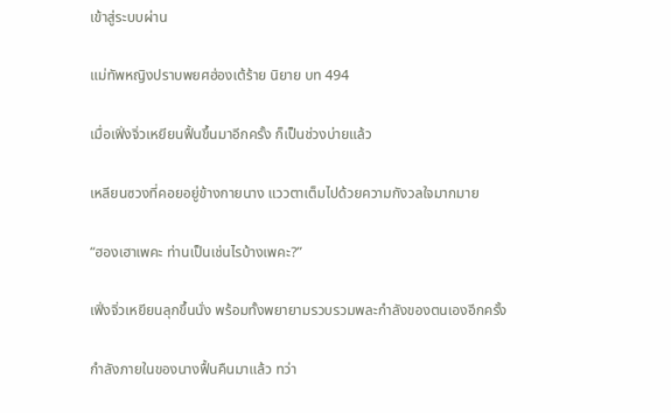เข้าสู่ระบบผ่าน

แม่ทัพหญิงปราบพยศฮ่องเต้ร้าย นิยาย บท 494

เมื่อเฟิ่งจิ่วเหยียนฟื้นขึ้นมาอีกครั้ง ก็เป็นช่วงบ่ายแล้ว

เหลียนซวงที่คอยอยู่ข้างกายนาง แววตาเต็มไปด้วยความกังวลใจมากมาย

“ฮองเฮาเพคะ ท่านเป็นเช่นไรบ้างเพคะ?”

เฟิ่งจิ่วเหยียนลุกขึ้นนั่ง พร้อมทั้งพยายามรวบรวมพละกำลังของตนเองอีกครั้ง

กำลังภายในของนางฟื้นคืนมาแล้ว ทว่า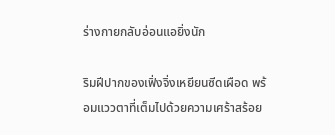ร่างกายกลับอ่อนแอยิ่งนัก

ริมฝีปากของเฟิ่งจิ่งเหยียนซีดเผือด พร้อมแววตาที่เต็มไปด้วยความเศร้าสร้อย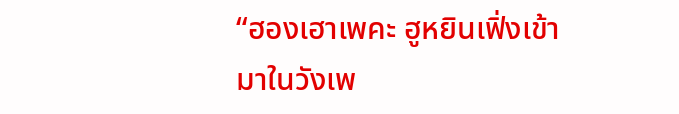“ฮองเฮาเพคะ ฮูหยินเฟิ่งเข้ามาในวังเพ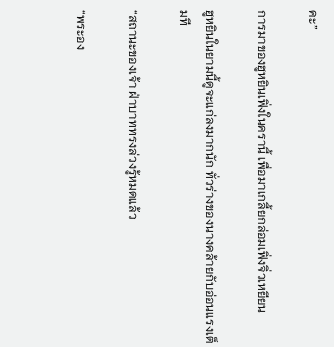คะ”

การมาของฮูหยินเฟิ่งในครานี้ เพื่อมาเกลี้ยกล่อมเฟิ่งจิ่วเหยียน

ฮูหยินในยามนี้ดูจะแก่ลงมากนัก ทั่วร่างของนางคล้ายกับอ่อนแรงเต็มที

“สถานะของเจ้า ฝ่าบาททรงล่วงรู้หมดแล้ว

“พระอง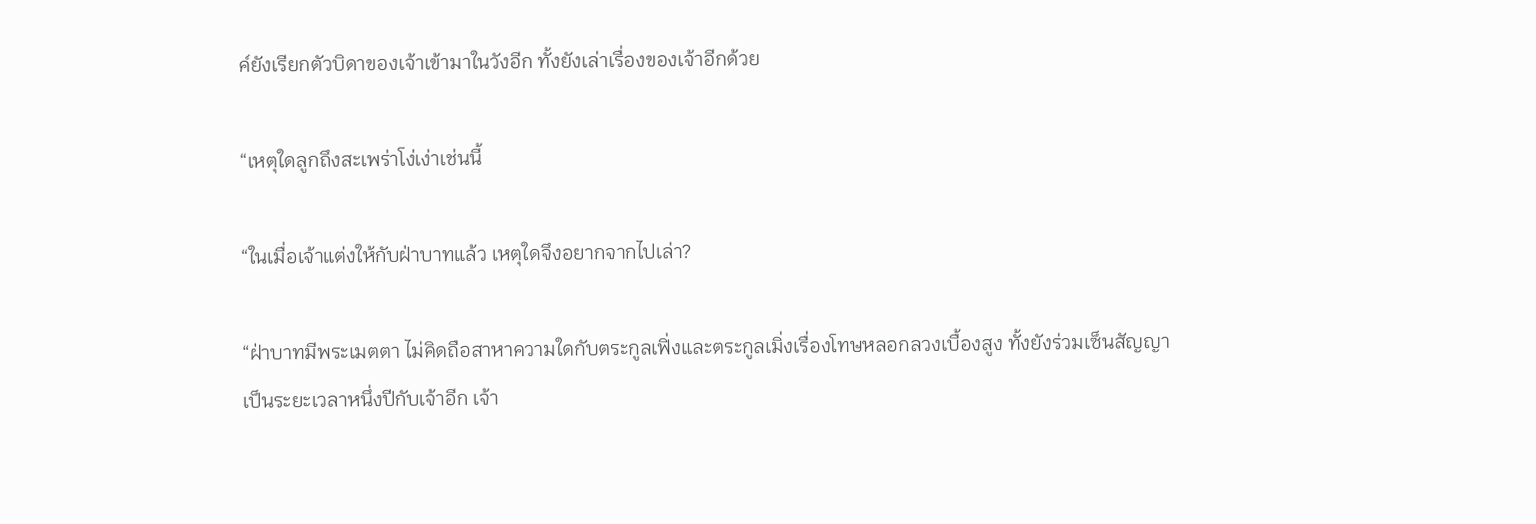ค์ยังเรียกตัวบิดาของเจ้าเข้ามาในวังอีก ทั้งยังเล่าเรื่องของเจ้าอีกด้วย

“เหตุใดลูกถึงสะเพร่าโง่เง่าเช่นนี้

“ในเมื่อเจ้าแต่งให้กับฝ่าบาทแล้ว เหตุใดจึงอยากจากไปเล่า?

“ฝ่าบาทมีพระเมตตา ไม่คิดถือสาหาความใดกับตระกูลเฟิ่งและตระกูลเมิ่งเรื่องโทษหลอกลวงเบื้องสูง ทั้งยังร่วมเซ็นสัญญาเป็นระยะเวลาหนึ่งปีกับเจ้าอีก เจ้า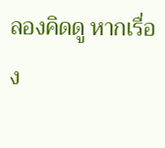ลองคิดดู หากเรื่อง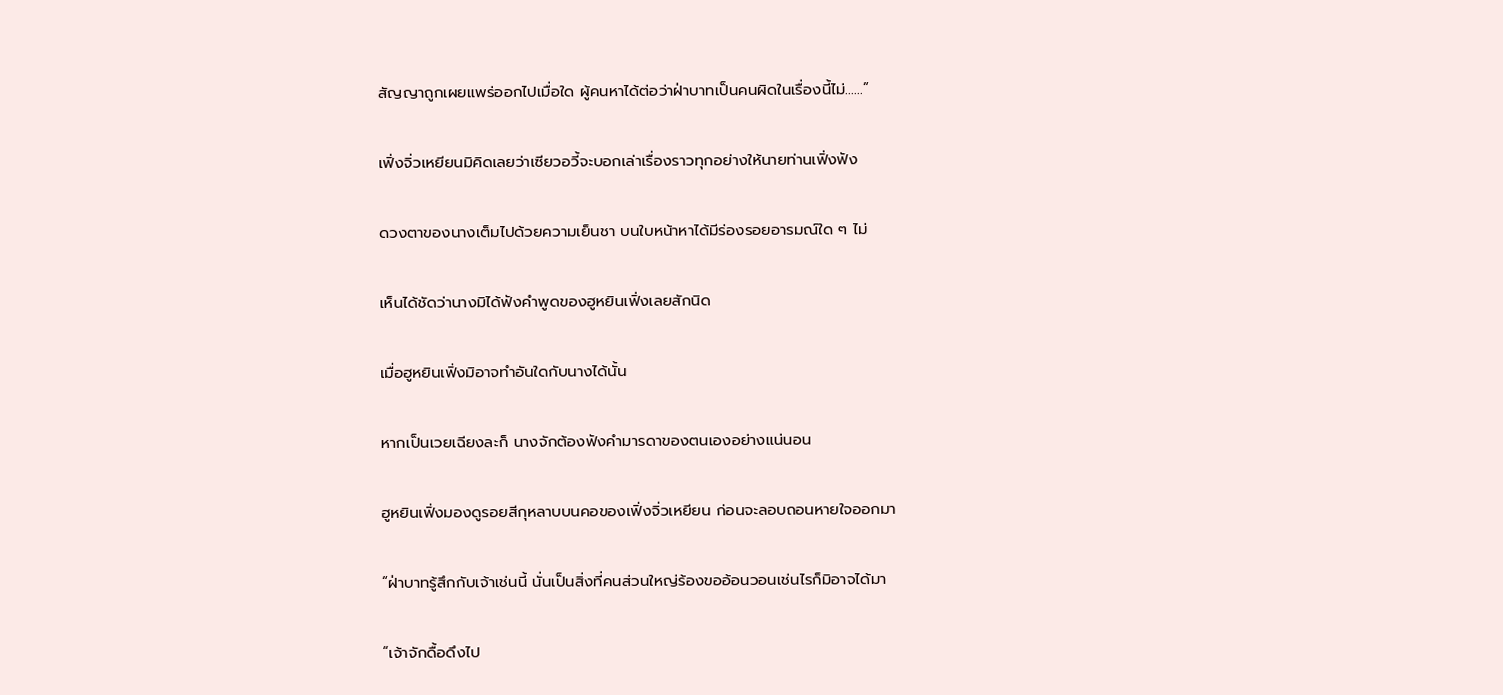สัญญาถูกเผยแพร่ออกไปเมื่อใด ผู้คนหาได้ต่อว่าฝ่าบาทเป็นคนผิดในเรื่องนี้ไม่……”

เฟิ่งจิ่วเหยียนมิคิดเลยว่าเซียวอวี้จะบอกเล่าเรื่องราวทุกอย่างให้นายท่านเฟิ่งฟัง

ดวงตาของนางเต็มไปด้วยความเย็นชา บนใบหน้าหาได้มีร่องรอยอารมณ์ใด ๆ ไม่

เห็นได้ชัดว่านางมิได้ฟังคำพูดของฮูหยินเฟิ่งเลยสักนิด

เมื่อฮูหยินเฟิ่งมิอาจทำอันใดกับนางได้นั้น

หากเป็นเวยเฉียงละก็ นางจักต้องฟังคำมารดาของตนเองอย่างแน่นอน

ฮูหยินเฟิ่งมองดูรอยสีกุหลาบบนคอของเฟิ่งจิ่วเหยียน ก่อนจะลอบถอนหายใจออกมา

“ฝ่าบาทรู้สึกกับเจ้าเช่นนี้ นั่นเป็นสิ่งที่คนส่วนใหญ่ร้องขออ้อนวอนเช่นไรก็มิอาจได้มา

“เจ้าจักดื้อดึงไป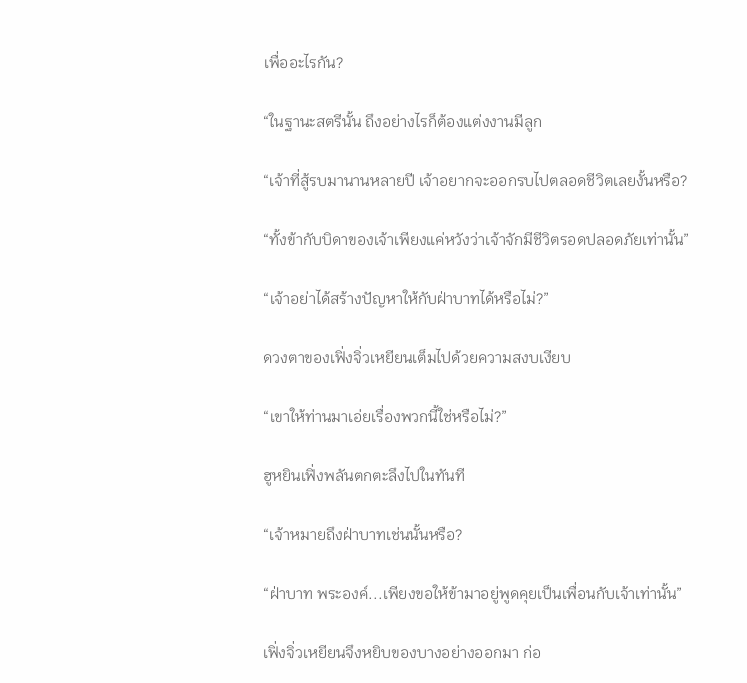เพื่ออะไรกัน?

“ในฐานะสตรีนั้น ถึงอย่างไรก็ต้องแต่งงานมีลูก

“เจ้าที่สู้รบมานานหลายปี เจ้าอยากจะออกรบไปตลอดชีวิตเลยงั้นหรือ?

“ทั้งข้ากับบิดาของเจ้าเพียงแค่หวังว่าเจ้าจักมีชีวิตรอดปลอดภัยเท่านั้น”

“เจ้าอย่าได้สร้างปัญหาให้กับฝ่าบาทได้หรือไม่?”

ดวงตาของเฟิ่งจิ่วเหยียนเต็มไปด้วยความสงบเงียบ

“เขาให้ท่านมาเอ่ยเรื่องพวกนี้ใช่หรือไม่?”

ฮูหยินเฟิ่งพลันตกตะลึงไปในทันที

“เจ้าหมายถึงฝ่าบาทเช่นนั้นหรือ?

“ฝ่าบาท พระองค์...เพียงขอให้ข้ามาอยู่พูดคุยเป็นเพื่อนกับเจ้าเท่านั้น”

เฟิ่งจิ่วเหยียนจึงหยิบของบางอย่างออกมา ก่อ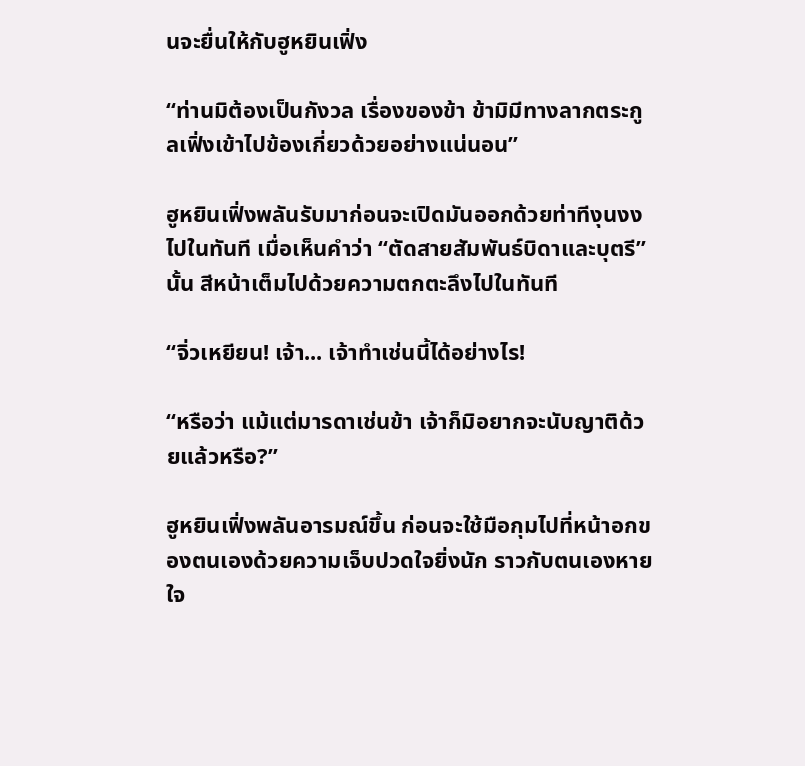นจะยื่นให้กับฮูหยินเฟิ่ง

“ท่านมิต้องเป็นกังวล เรื่องของข้า ข้ามิมีทางลากตระกูลเฟิ่งเข้าไปข้องเกี่ยวด้วยอย่างแน่นอน”

ฮูหยินเฟิ่งพลันรับมาก่อนจะเปิดมันออกด้วยท่าทีงุนงงไปในทันที เมื่อเห็นคำว่า “ตัดสายสัมพันธ์บิดาและบุตรี” นั้น สีหน้าเต็มไปด้วยความตกตะลึงไปในทันที

“จิ่วเหยียน! เจ้า... เจ้าทำเช่นนี้ได้อย่างไร!

“หรือว่า แม้แต่มารดาเช่นข้า เจ้าก็มิอยากจะนับญาติด้วยแล้วหรือ?”

ฮูหยินเฟิ่งพลันอารมณ์ขึ้น ก่อนจะใช้มือกุมไปที่หน้าอกของตนเองด้วยความเจ็บปวดใจยิ่งนัก ราวกับตนเองหายใจ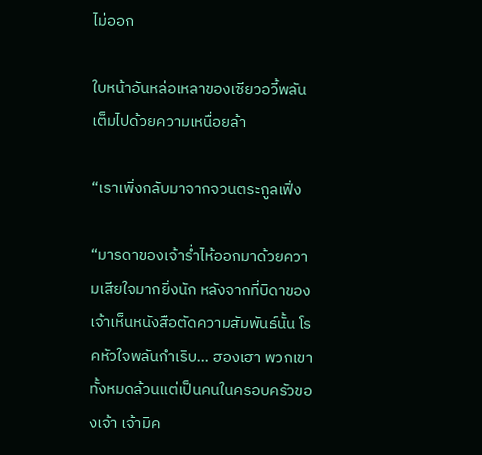ไม่ออก

ใบหน้าอันหล่อเหลาของเซียวอวี้พลันเต็มไปด้วยความเหนื่อยล้า

“เราเพิ่งกลับมาจากจวนตระกูลเฟิ่ง

“มารดาของเจ้าร่ำไห้ออกมาด้วยความเสียใจมากยิ่งนัก หลังจากที่บิดาของเจ้าเห็นหนังสือตัดความสัมพันธ์นั้น โรคหัวใจพลันกำเริบ... ฮองเฮา พวกเขาทั้งหมดล้วนแต่เป็นคนในครอบครัวของเจ้า เจ้ามิค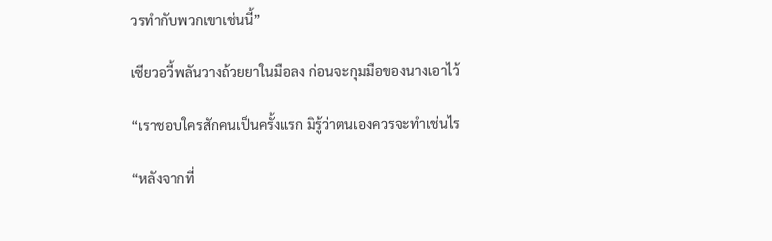วรทำกับพวกเขาเช่นนี้”

เซียวอวี้พลันวางถ้วยยาในมือลง ก่อนจะกุมมือของนางเอาไว้

“เราชอบใครสักคนเป็นครั้งแรก มิรู้ว่าตนเองควรจะทำเช่นไร

“หลังจากที่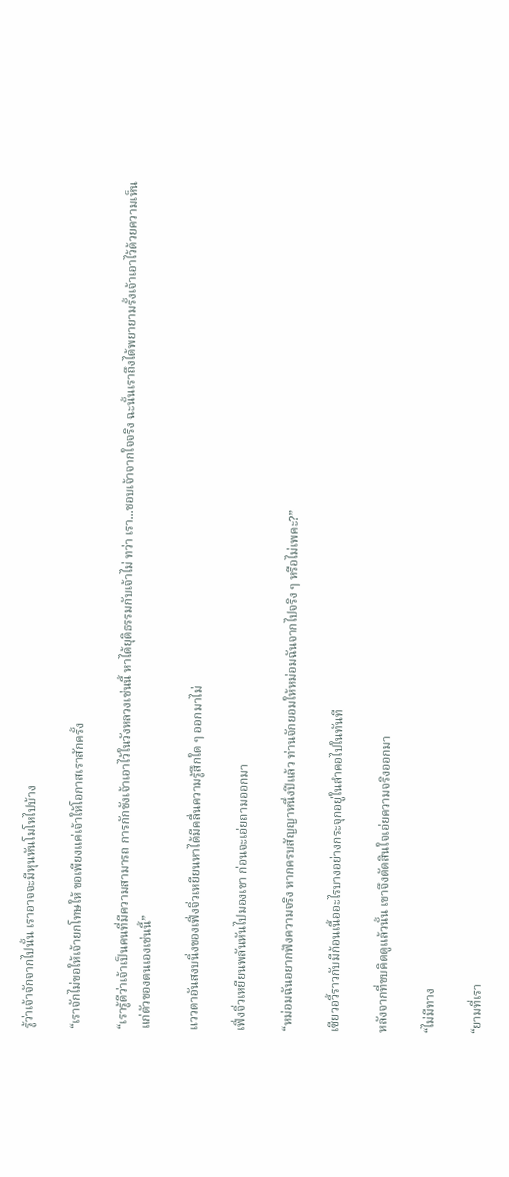รู้ว่าเจ้าจักจากไปนั้น เราอาจจะมีหุนหันโมโหไปบ้าง

“เราจักไม่ขอให้เจ้ายกโทษให้ ขอเพียงแค่เจ้าให้โอกาสเราสักครั้ง

“เรารู้ดีว่าเจ้าเป็นคนที่มีความสามารถ การกักขังเจ้าเอาไว้ในวังหลวงเช่นนี้ หาได้ยุติธรรมกับเจ้าไม่ ทว่า เรา...ชอบเจ้าจากใจจริง ฉะนั้นเราถึงได้พยายามรั้งเจ้าเอาไว้ด้วยความเห็นแก่ตัวของตนเองเช่นนี้”

แววตาอันสงบนิ่งของเฟิ่งจิ่วเหยียนหาได้มีคลื่นความรู้สึกใด ๆ ออกมาไม่

เฟิ่งจิ่วเหยียนพลันหันไปมองเขา ก่อนจะเอ่ยถามออกมา

“หม่อมฉันอยากฟังความจริง หากครบสัญญาหนึ่งปีแล้ว ท่านจักยอมให้หม่อมฉันจากไปจริง ๆ หรือไม่เพคะ?”

เซียวอวี้ราวกับมีก้อนเนื้ออะไรบางอย่างกระจุกอยู่ในลำคอไปในทันที

หลังจากที่ขบคิดดูแล้วนั้น เขาจึงตัดสินใจเอ่ยความจริงออกมา

“ไม่มีทาง

“ยามที่เรา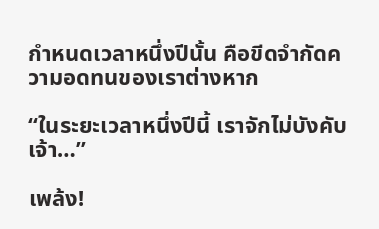กำหนดเวลาหนึ่งปีนั้น คือขีดจำกัดความอดทนของเราต่างหาก

“ในระยะเวลาหนึ่งปีนี้ เราจักไม่บังคับเจ้า…”

เพล้ง!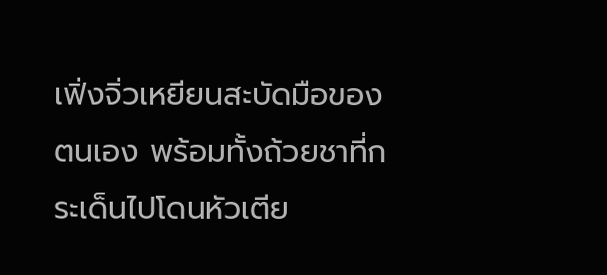เฟิ่งจิ่วเหยียนสะบัดมือของตนเอง พร้อมทั้งถ้วยชาที่กระเด็นไปโดนหัวเตีย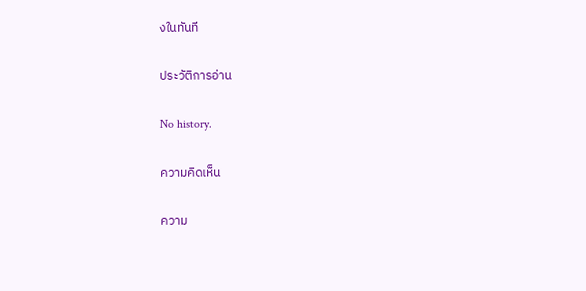งในทันที

ประวัติการอ่าน

No history.

ความคิดเห็น

ความ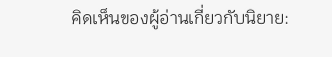คิดเห็นของผู้อ่านเกี่ยวกับนิยาย: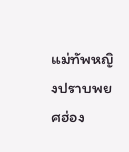แม่ทัพหญิงปราบพยศฮ่อง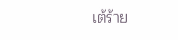เต้ร้าย